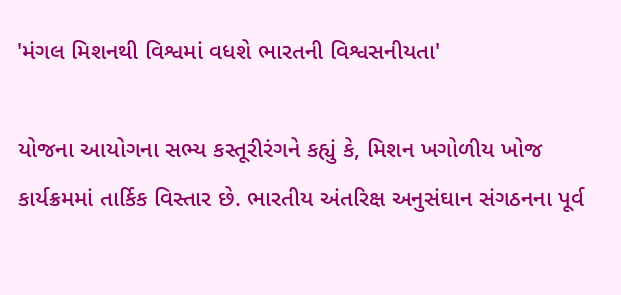'મંગલ મિશનથી વિશ્વમાં વધશે ભારતની વિશ્વસનીયતા'

યોજના આયોગના સભ્ય કસ્તૂરીરંગને કહ્યું કે, મિશન ખગોળીય ખોજ કાર્યક્રમમાં તાર્કિક વિસ્તાર છે. ભારતીય અંતરિક્ષ અનુસંઘાન સંગઠનના પૂર્વ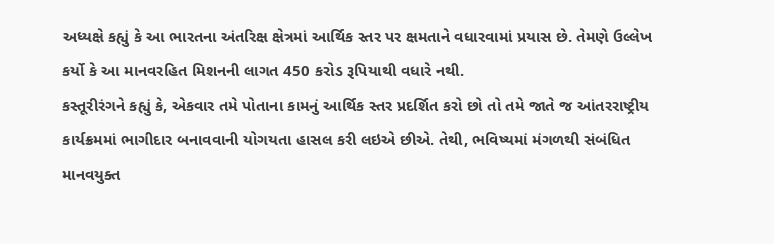અધ્યક્ષે કહ્યું કે આ ભારતના અંતરિક્ષ ક્ષેત્રમાં આર્થિક સ્તર પર ક્ષમતાને વધારવામાં પ્રયાસ છે. તેમણે ઉલ્લેખ કર્યો કે આ માનવરહિત મિશનની લાગત 450 કરોડ રૂપિયાથી વધારે નથી.
કસ્તૂરીરંગને કહ્યું કે, એકવાર તમે પોતાના કામનું આર્થિક સ્તર પ્રદર્શિત કરો છો તો તમે જાતે જ આંતરરાષ્ટ્રીય કાર્યક્રમમાં ભાગીદાર બનાવવાની યોગયતા હાસલ કરી લઇએ છીએ. તેથી, ભવિષ્યમાં મંગળથી સંબંધિત માનવયુક્ત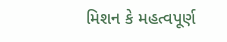મિશન કે મહત્વપૂર્ણ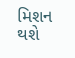મિશન થશે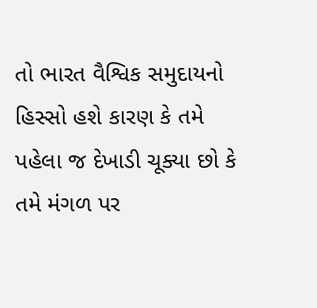તો ભારત વૈશ્વિક સમુદાયનો હિસ્સો હશે કારણ કે તમે પહેલા જ દેખાડી ચૂક્યા છો કે તમે મંગળ પર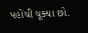પહોંચી ચૂક્યા છો.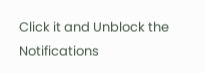Click it and Unblock the Notifications